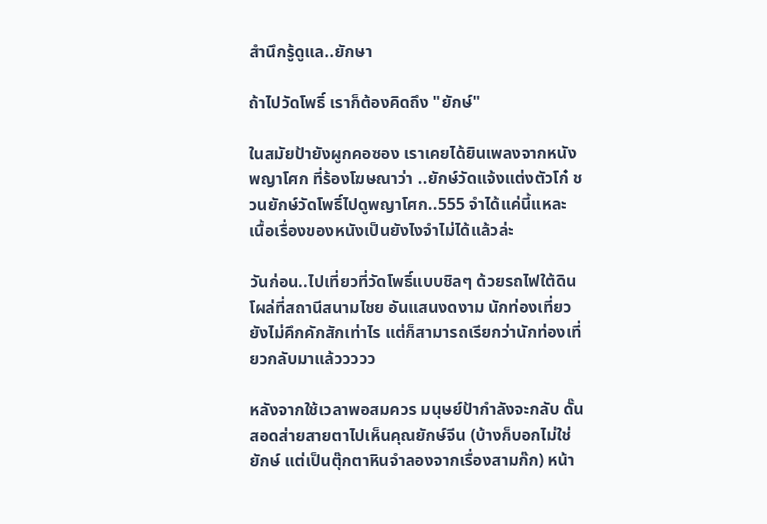สำนึกรู้ดูแล..ยักษา

ถ้าไปวัดโพธิ์ เราก็ต้องคิดถึง "ยักษ์"

ในสมัยป้ายังผูกคอซอง เราเคยได้ยินเพลงจากหนังพญาโศก ที่ร้องโฆษณาว่า ..ยักษ์วัดแจ้งแต่งตัวโก๋ ชวนยักษ์วัดโพธิ์ไปดูพญาโศก..555 จำได้แค่นี้แหละ เนื้อเรื่องของหนังเป็นยังไงจำไม่ได้แล้วล่ะ

วันก่อน..ไปเที่ยวที่วัดโพธิ์แบบชิลๆ ด้วยรถไฟใต้ดิน โผล่ที่สถานีสนามไชย อันแสนงดงาม นักท่องเที่ยวยังไม่คึกคักสักเท่าไร แต่ก็สามารถเรียกว่านักท่องเที่ยวกลับมาแล้ววววว

หลังจากใช้เวลาพอสมควร มนุษย์ป้ากำลังจะกลับ ดั๊นสอดส่ายสายตาไปเห็นคุณยักษ์จีน (บ้างก็บอกไม่ใช่ยักษ์ แต่เป็นตุ๊กตาหินจำลองจากเรื่องสามก๊ก) หน้า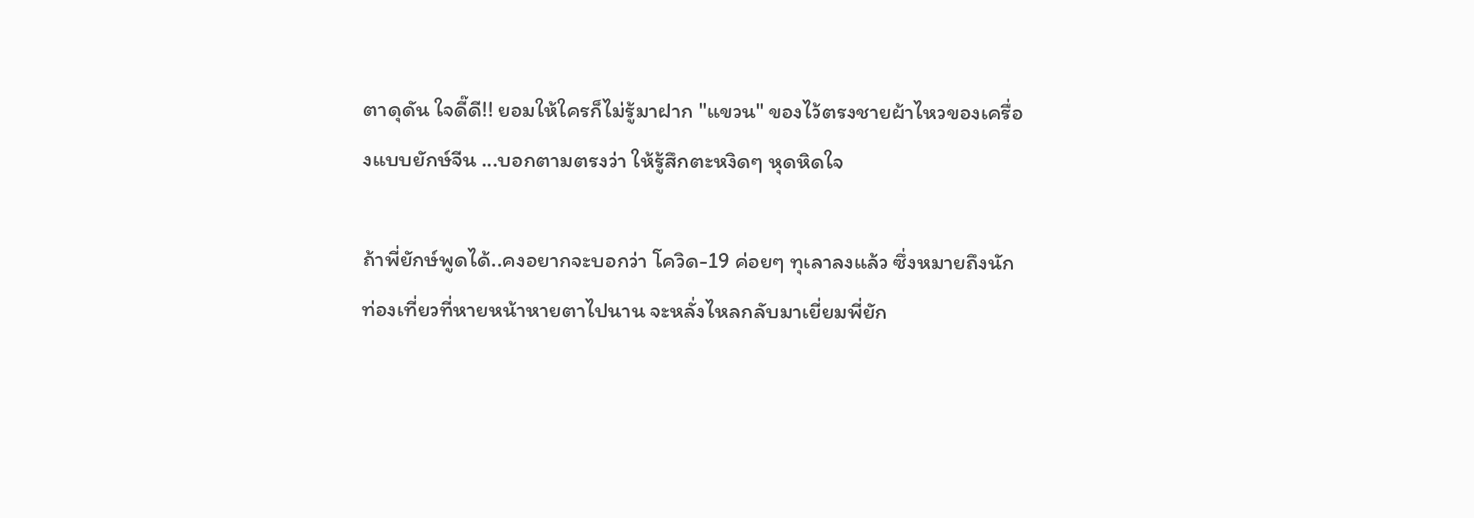ตาดุดัน ใจดี๊ดี!! ยอมให้ใครก็ไม่รู้มาฝาก "แขวน" ของไว้ตรงชายผ้าไหวของเครื่องแบบยักษ์จีน ...บอกตามตรงว่า ให้รู้สึกตะหงิดๆ หุดหิดใจ

ถ้าพี่ยักษ์พูดได้..คงอยากจะบอกว่า โควิด-19 ค่อยๆ ทุเลาลงแล้ว ซึ่งหมายถึงนักท่องเที่ยวที่หายหน้าหายตาไปนาน จะหลั่งไหลกลับมาเยี่ยมพี่ยัก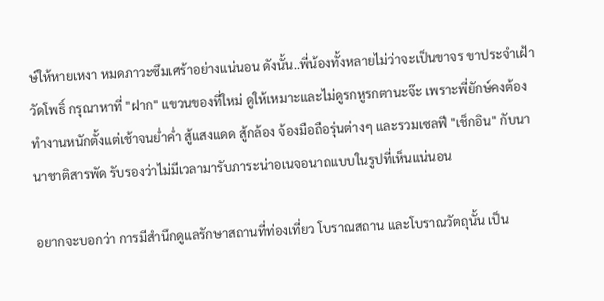ษ์ให้หายเหงา หมดภาวะซึมเศร้าอย่างแน่นอน ดังนั้น..พี่น้องทั้งหลายไม่ว่าจะเป็นขาจร ขาประจำเฝ้าวัดโพธิ์ กรุณาหาที่ "ฝาก" แขวนของที่ใหม่ ดูให้เหมาะและไม่ดูรกหูรกตานะจ๊ะ เพราะพี่ยักษ์คงต้องทำงานหนักตั้งแต่เช้าจนย่ำค่ำ สู้แสงแดด สู้กล้อง จ้องมือถือรุ่นต่างๆ และรวมเซลฟี "เช็กอิน" กับนานาชาติสารพัด รับรองว่าไม่มีเวลามารับภาระน่าอเนจอนาถแบบในรูปที่เห็นแน่นอน

อยากจะบอกว่า การมีสำนึกดูแลรักษาสถานที่ท่องเที่ยว โบราณสถาน และโบราณวัตถุนั้น เป็น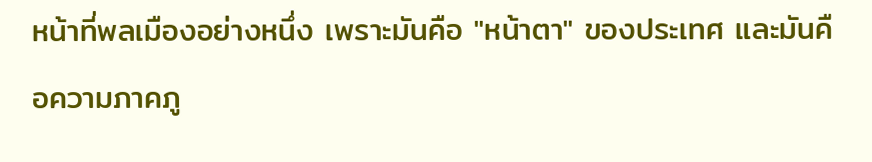หน้าที่พลเมืองอย่างหนึ่ง เพราะมันคือ "หน้าตา" ของประเทศ และมันคือความภาคภู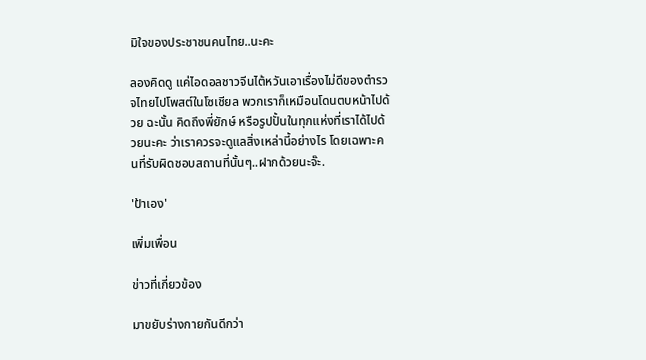มิใจของประชาชนคนไทย..นะคะ

ลองคิดดู แค่ไอดอลชาวจีนไต้หวันเอาเรื่องไม่ดีของตำรวจไทยไปโพสต์ในโซเชียล พวกเราก็เหมือนโดนตบหน้าไปด้วย ฉะนั้น คิดถึงพี่ยักษ์ หรือรูปปั้นในทุกแห่งที่เราได้ไปด้วยนะคะ ว่าเราควรจะดูแลสิ่งเหล่านี้อย่างไร โดยเฉพาะคนที่รับผิดชอบสถานที่นั้นๆ..ฝากด้วยนะจ๊ะ.

'ป้าเอง'

เพิ่มเพื่อน

ข่าวที่เกี่ยวข้อง

มาขยับร่างกายกันดีกว่า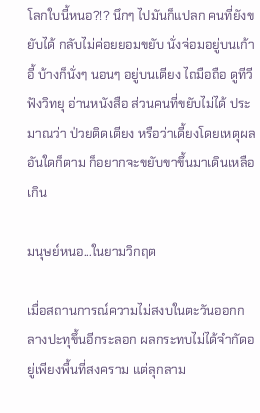โลกใบนี้หนอ?!? นึกๆ ไปมันก็แปลก คนที่ยังขยับได้ กลับไม่ค่อยยอมขยับ นั่งจ่อมอยู่บนเก้าอี้ บ้างก็นั่งๆ นอนๆ อยู่บนเตียง ไถมือถือ ดูทีวี ฟังวิทยุ อ่านหนังสือ ส่วนคนที่ขยับไม่ได้ ประมาณว่า ป่วยติดเตียง หรือว่าเดี้ยงโดยเหตุผลอันใดก็ตาม ก็อยากจะขยับขาขึ้นมาเดินเหลือเกิน

มนุษย์หนอ...ในยามวิกฤต

เมื่อสถานการณ์ความไม่สงบในตะวันออกกลางปะทุขึ้นอีกระลอก ผลกระทบไม่ได้จำกัดอยู่เพียงพื้นที่สงคราม แต่ลุกลาม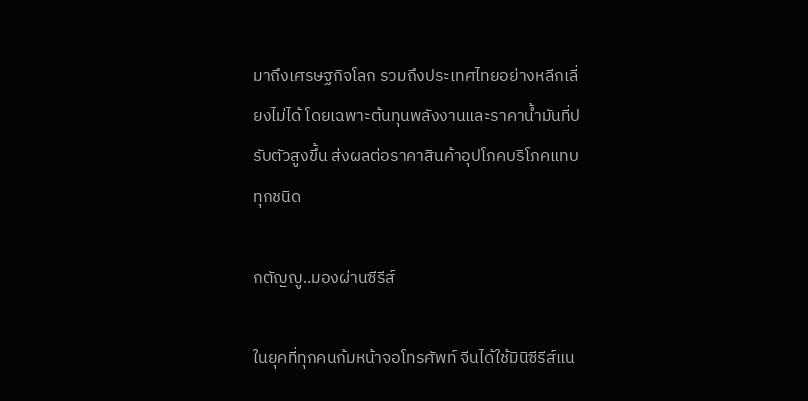มาถึงเศรษฐกิจโลก รวมถึงประเทศไทยอย่างหลีกเลี่ยงไม่ได้ โดยเฉพาะต้นทุนพลังงานและราคาน้ำมันที่ปรับตัวสูงขึ้น ส่งผลต่อราคาสินค้าอุปโภคบริโภคแทบทุกชนิด

กตัญญู..มองผ่านซีรีส์

ในยุคที่ทุกคนก้มหน้าจอโทรศัพท์ จีนได้ใช้มินิซีรีส์แน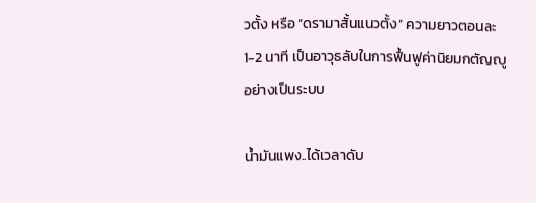วตั้ง หรือ “ดรามาสั้นแนวตั้ง” ความยาวตอนละ 1-2 นาที เป็นอาวุธลับในการฟื้นฟูค่านิยมกตัญญู อย่างเป็นระบบ

น้ำมันแพง..ได้เวลาดับ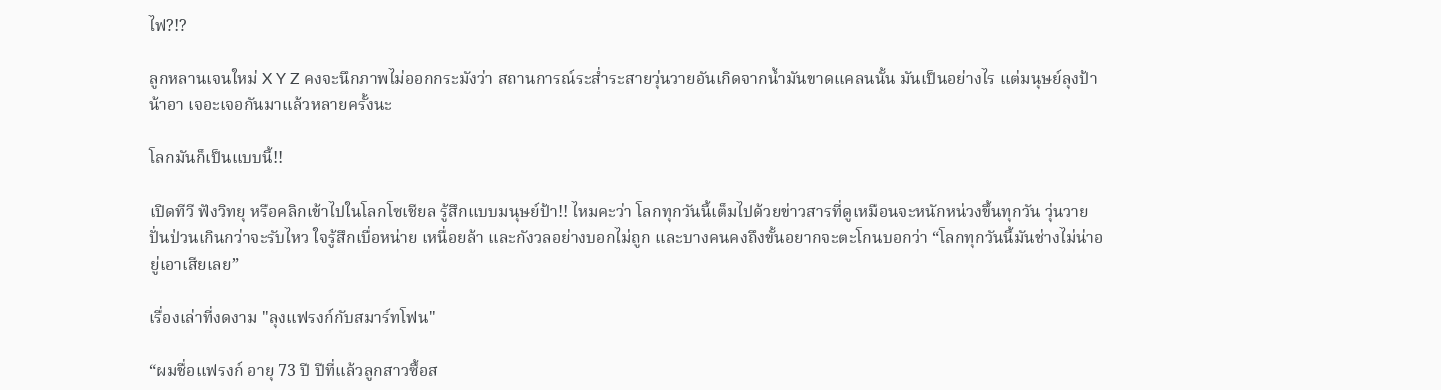ไฟ?!?

ลูกหลานเจนใหม่ X Y Z คงจะนึกภาพไม่ออกกระมังว่า สถานการณ์ระส่ำระสายวุ่นวายอันเกิดจากน้ำมันขาดแคลนนั้น มันเป็นอย่างไร แต่มนุษย์ลุงป้าน้าอา เจอะเจอกันมาแล้วหลายครั้งนะ

โลกมันก็เป็นแบบนี้!!

เปิดทีวี ฟังวิทยุ หรือคลิกเข้าไปในโลกโซเชียล รู้สึกแบบมนุษย์ป้า!! ไหมคะว่า โลกทุกวันนี้เต็มไปด้วยข่าวสารที่ดูเหมือนจะหนักหน่วงขึ้นทุกวัน วุ่นวายปั่นป่วนเกินกว่าจะรับไหว ใจรู้สึกเบื่อหน่าย เหนื่อยล้า และกังวลอย่างบอกไม่ถูก และบางคนคงถึงขั้นอยากจะตะโกนบอกว่า “โลกทุกวันนี้มันช่างไม่น่าอยู่เอาเสียเลย”

เรื่องเล่าที่งดงาม "ลุงแฟรงก์กับสมาร์ทโฟน"

“ผมชื่อแฟรงก์ อายุ 73 ปี ปีที่แล้วลูกสาวซื้อส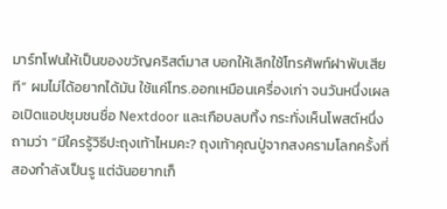มาร์ทโฟนให้เป็นของขวัญคริสต์มาส บอกให้เลิกใช้โทรศัพท์ฝาพับเสียที” ผมไม่ได้อยากได้มัน ใช้แค่โทร.ออกเหมือนเครื่องเก่า จนวันหนึ่งเผลอเปิดแอปชุมชนชื่อ Nextdoor และเกือบลบทิ้ง กระทั่งเห็นโพสต์หนึ่งถามว่า “มีใครรู้วิธีปะถุงเท้าไหมคะ? ถุงเท้าคุณปู่จากสงครามโลกครั้งที่สองกำลังเป็นรู แต่ฉันอยากเก็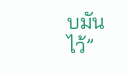บมันไว้”